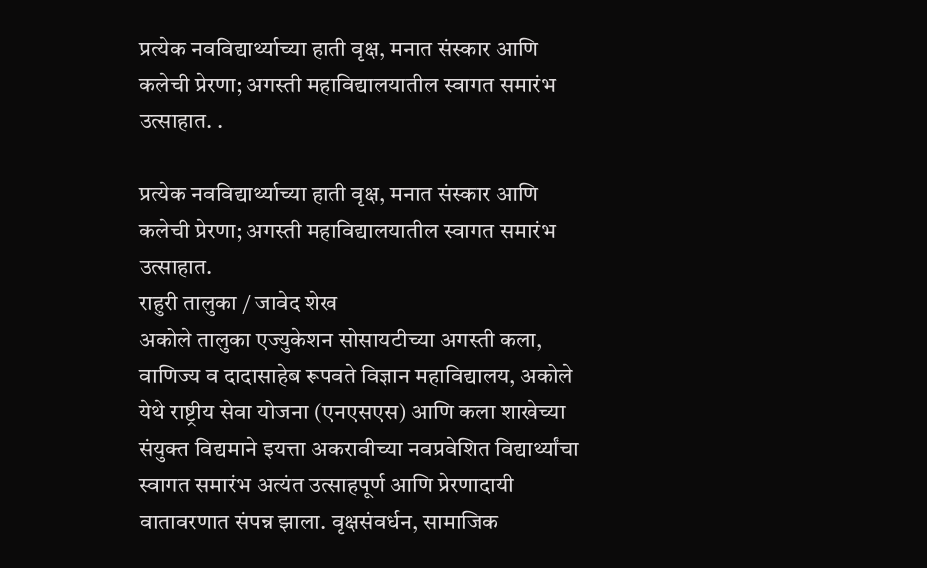प्रत्येक नवविद्यार्थ्याच्या हाती वृक्ष, मनात संस्कार आणि कलेची प्रेरणा; अगस्ती महाविद्यालयातील स्वागत समारंभ उत्साहात. .

प्रत्येक नवविद्यार्थ्याच्या हाती वृक्ष, मनात संस्कार आणि कलेची प्रेरणा; अगस्ती महाविद्यालयातील स्वागत समारंभ उत्साहात.
राहुरी तालुका / जावेद शेख
अकोले तालुका एज्युकेशन सोसायटीच्या अगस्ती कला, वाणिज्य व दादासाहेब रूपवते विज्ञान महाविद्यालय, अकोले येथे राष्ट्रीय सेवा योजना (एनएसएस) आणि कला शाखेच्या संयुक्त विद्यमाने इयत्ता अकरावीच्या नवप्रवेशित विद्यार्थ्यांचा स्वागत समारंभ अत्यंत उत्साहपूर्ण आणि प्रेरणादायी वातावरणात संपन्न झाला. वृक्षसंवर्धन, सामाजिक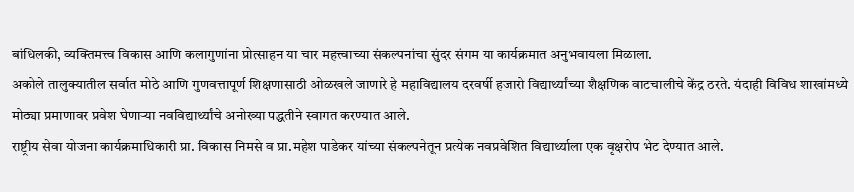बांधिलकी, व्यक्तिमत्त्व विकास आणि कलागुणांना प्रोत्साहन या चार महत्त्वाच्या संकल्पनांचा सुंदर संगम या कार्यक्रमात अनुभवायला मिळाला.
अकोले तालुक्यातील सर्वात मोठे आणि गुणवत्तापूर्ण शिक्षणासाठी ओळखले जाणारे हे महाविद्यालय दरवर्षी हजारो विद्यार्थ्यांच्या शैक्षणिक वाटचालीचे केंद्र ठरते. यंदाही विविध शाखांमध्ये मोठ्या प्रमाणावर प्रवेश घेणाऱ्या नवविद्यार्थ्यांचे अनोख्या पद्धतीने स्वागत करण्यात आले.
राष्ट्रीय सेवा योजना कार्यक्रमाधिकारी प्रा. विकास निमसे व प्रा.महेश पाडेकर यांच्या संकल्पनेतून प्रत्येक नवप्रवेशित विद्यार्थ्याला एक वृक्षरोप भेट देण्यात आले.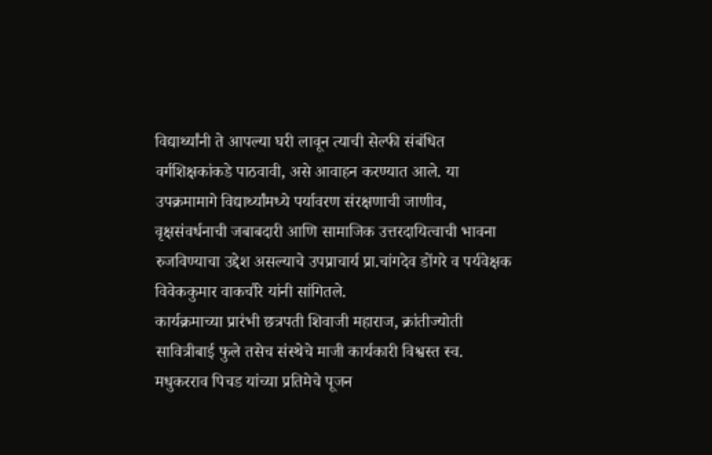विद्यार्थ्यांनी ते आपल्या घरी लावून त्याची सेल्फी संबंधित वर्गशिक्षकांकडे पाठवावी, असे आवाहन करण्यात आले. या उपक्रमामागे विद्यार्थ्यांमध्ये पर्यावरण संरक्षणाची जाणीव, वृक्षसंवर्धनाची जबाबदारी आणि सामाजिक उत्तरदायित्वाची भावना रुजविण्याचा उद्देश असल्याचे उपप्राचार्य प्रा.चांगदेव डोंगरे व पर्यवेक्षक विवेककुमार वाकचौरे यांनी सांगितले.
कार्यक्रमाच्या प्रारंभी छत्रपती शिवाजी महाराज, क्रांतीज्योती सावित्रीबाई फुले तसेच संस्थेचे माजी कार्यकारी विश्वस्त स्व. मधुकरराव पिचड यांच्या प्रतिमेचे पूजन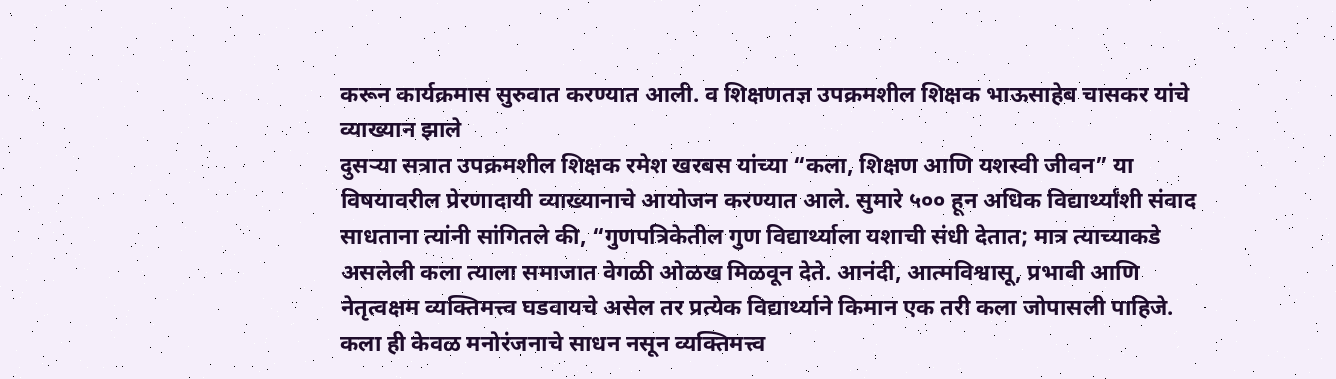करून कार्यक्रमास सुरुवात करण्यात आली. व शिक्षणतज्ञ उपक्रमशील शिक्षक भाऊसाहेब चासकर यांचे व्याख्यान झाले
दुसऱ्या सत्रात उपक्रमशील शिक्षक रमेश खरबस यांच्या “कला, शिक्षण आणि यशस्वी जीवन” या विषयावरील प्रेरणादायी व्याख्यानाचे आयोजन करण्यात आले. सुमारे ५०० हून अधिक विद्यार्थ्यांशी संवाद साधताना त्यांनी सांगितले की, “गुणपत्रिकेतील गुण विद्यार्थ्याला यशाची संधी देतात; मात्र त्याच्याकडे असलेली कला त्याला समाजात वेगळी ओळख मिळवून देते. आनंदी, आत्मविश्वासू, प्रभावी आणि नेतृत्वक्षम व्यक्तिमत्त्व घडवायचे असेल तर प्रत्येक विद्यार्थ्याने किमान एक तरी कला जोपासली पाहिजे. कला ही केवळ मनोरंजनाचे साधन नसून व्यक्तिमत्त्व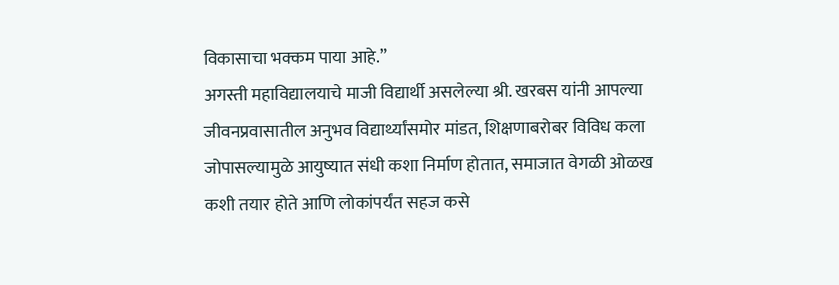विकासाचा भक्कम पाया आहे.”
अगस्ती महाविद्यालयाचे माजी विद्यार्थी असलेल्या श्री. खरबस यांनी आपल्या जीवनप्रवासातील अनुभव विद्यार्थ्यांसमोर मांडत, शिक्षणाबरोबर विविध कला जोपासल्यामुळे आयुष्यात संधी कशा निर्माण होतात, समाजात वेगळी ओळख कशी तयार होते आणि लोकांपर्यंत सहज कसे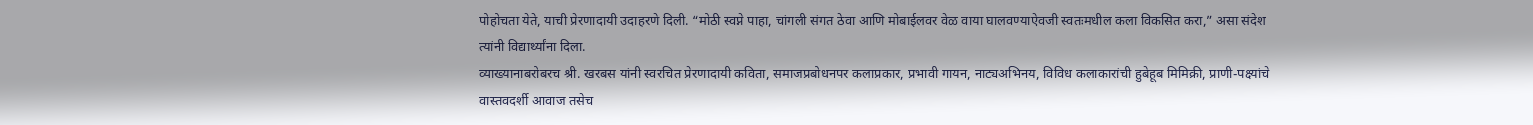पोहोचता येते, याची प्रेरणादायी उदाहरणे दिली. “मोठी स्वप्ने पाहा, चांगली संगत ठेवा आणि मोबाईलवर वेळ वाया घालवण्याऐवजी स्वतःमधील कला विकसित करा,” असा संदेश त्यांनी विद्यार्थ्यांना दिला.
व्याख्यानाबरोबरच श्री. खरबस यांनी स्वरचित प्रेरणादायी कविता, समाजप्रबोधनपर कलाप्रकार, प्रभावी गायन, नाट्यअभिनय, विविध कलाकारांची हुबेहूब मिमिक्री, प्राणी-पक्ष्यांचे वास्तवदर्शी आवाज तसेच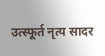उत्स्फूर्त नृत्य सादर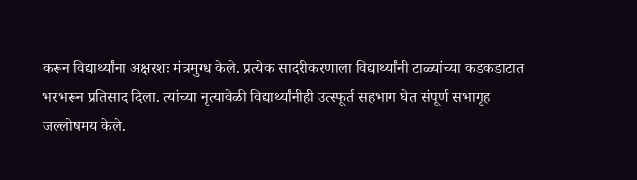करून विद्यार्थ्यांना अक्षरशः मंत्रमुग्ध केले. प्रत्येक सादरीकरणाला विद्यार्थ्यांनी टाळ्यांच्या कडकडाटात भरभरून प्रतिसाद दिला. त्यांच्या नृत्यावेळी विद्यार्थ्यांनीही उत्स्फूर्त सहभाग घेत संपूर्ण सभागृह जल्लोषमय केले.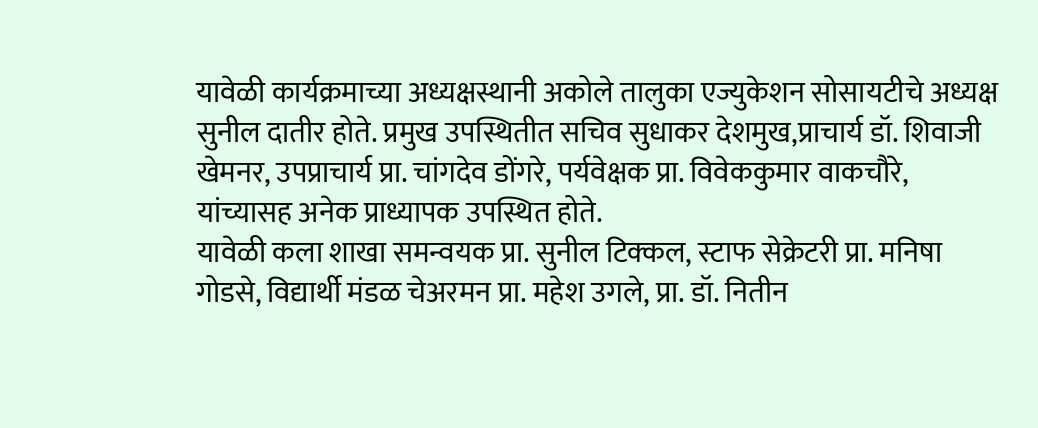यावेळी कार्यक्रमाच्या अध्यक्षस्थानी अकोले तालुका एज्युकेशन सोसायटीचे अध्यक्ष सुनील दातीर होते. प्रमुख उपस्थितीत सचिव सुधाकर देशमुख,प्राचार्य डॉ. शिवाजी खेमनर, उपप्राचार्य प्रा. चांगदेव डोंगरे, पर्यवेक्षक प्रा. विवेककुमार वाकचौरे, यांच्यासह अनेक प्राध्यापक उपस्थित होते.
यावेळी कला शाखा समन्वयक प्रा. सुनील टिक्कल, स्टाफ सेक्रेटरी प्रा. मनिषा गोडसे, विद्यार्थी मंडळ चेअरमन प्रा. महेश उगले, प्रा. डॉ. नितीन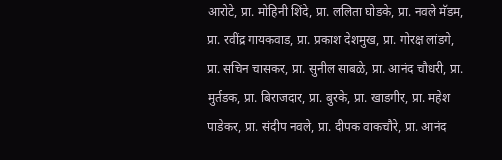आरोटे, प्रा. मोहिनी शिंदे, प्रा. ललिता घोडके, प्रा. नवले मॅडम, प्रा. रवींद्र गायकवाड, प्रा. प्रकाश देशमुख, प्रा. गोरक्ष लांडगे, प्रा. सचिन चासकर, प्रा. सुनील साबळे, प्रा. आनंद चौधरी, प्रा. मुर्तडक, प्रा. बिराजदार, प्रा. बुरके, प्रा. खाडगीर, प्रा. महेश पाडेकर, प्रा. संदीप नवले, प्रा. दीपक वाकचौरे, प्रा. आनंद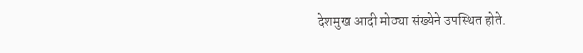देशमुख आदी मोठ्या संख्येने उपस्थित होते.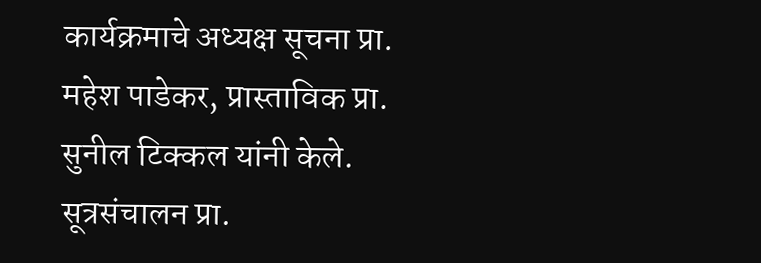कार्यक्रमाचे अध्यक्ष सूचना प्रा. महेश पाडेकर, प्रास्ताविक प्रा. सुनील टिक्कल यांनी केले. सूत्रसंचालन प्रा.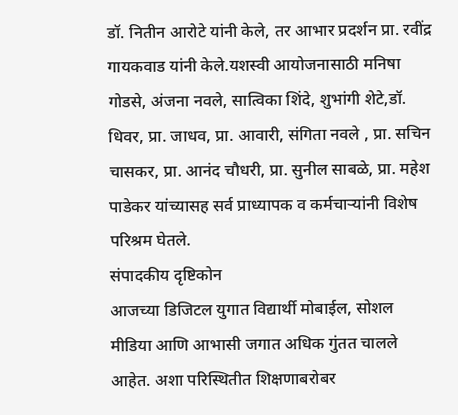डॉ. नितीन आरोटे यांनी केले, तर आभार प्रदर्शन प्रा. रवींद्र गायकवाड यांनी केले.यशस्वी आयोजनासाठी मनिषा गोडसे, अंजना नवले, सात्विका शिंदे, शुभांगी शेटे,डॉ. धिवर, प्रा. जाधव, प्रा. आवारी, संगिता नवले , प्रा. सचिन चासकर, प्रा. आनंद चौधरी, प्रा. सुनील साबळे, प्रा. महेश पाडेकर यांच्यासह सर्व प्राध्यापक व कर्मचाऱ्यांनी विशेष परिश्रम घेतले.
संपादकीय दृष्टिकोन
आजच्या डिजिटल युगात विद्यार्थी मोबाईल, सोशल मीडिया आणि आभासी जगात अधिक गुंतत चालले आहेत. अशा परिस्थितीत शिक्षणाबरोबर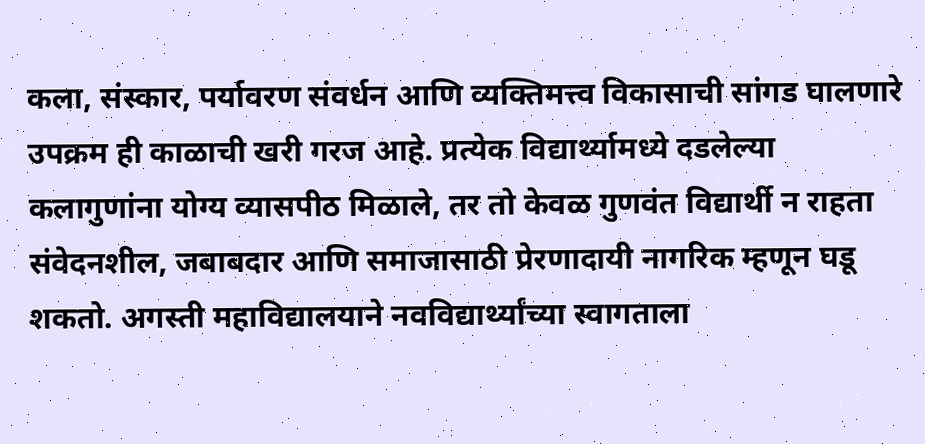कला, संस्कार, पर्यावरण संवर्धन आणि व्यक्तिमत्त्व विकासाची सांगड घालणारे उपक्रम ही काळाची खरी गरज आहे. प्रत्येक विद्यार्थ्यामध्ये दडलेल्या कलागुणांना योग्य व्यासपीठ मिळाले, तर तो केवळ गुणवंत विद्यार्थी न राहता संवेदनशील, जबाबदार आणि समाजासाठी प्रेरणादायी नागरिक म्हणून घडू शकतो. अगस्ती महाविद्यालयाने नवविद्यार्थ्यांच्या स्वागताला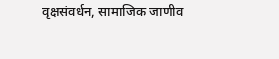वृक्षसंवर्धन, सामाजिक जाणीव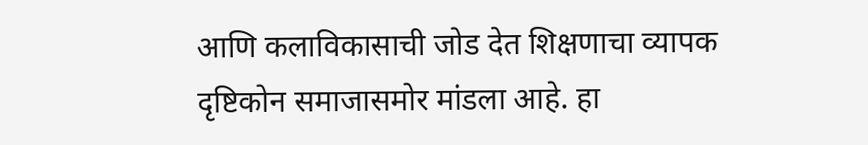आणि कलाविकासाची जोड देत शिक्षणाचा व्यापक दृष्टिकोन समाजासमोर मांडला आहे. हा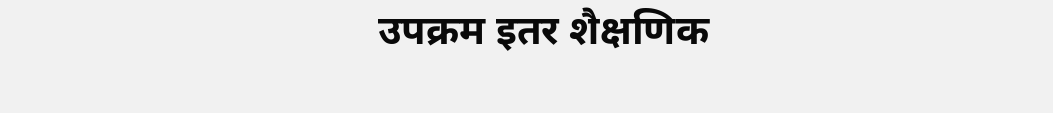उपक्रम इतर शैक्षणिक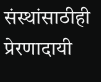संस्थांसाठीही प्रेरणादायी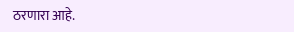ठरणारा आहे.